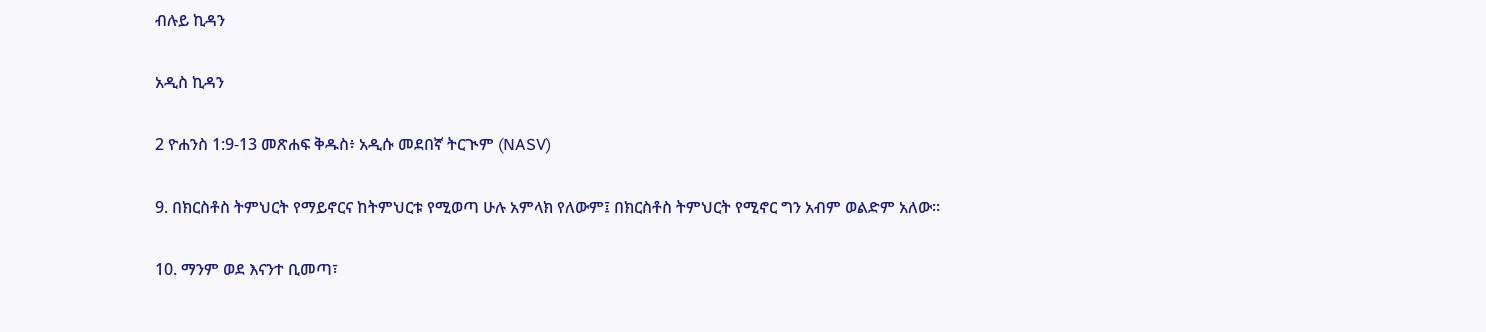ብሉይ ኪዳን

አዲስ ኪዳን

2 ዮሐንስ 1:9-13 መጽሐፍ ቅዱስ፥ አዲሱ መደበኛ ትርጒም (NASV)

9. በክርስቶስ ትምህርት የማይኖርና ከትምህርቱ የሚወጣ ሁሉ አምላክ የለውም፤ በክርስቶስ ትምህርት የሚኖር ግን አብም ወልድም አለው።

10. ማንም ወደ እናንተ ቢመጣ፣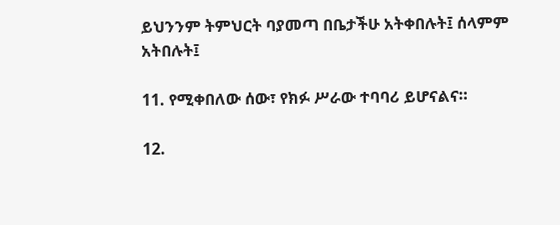ይህንንም ትምህርት ባያመጣ በቤታችሁ አትቀበሉት፤ ሰላምም አትበሉት፤

11. የሚቀበለው ሰው፣ የክፉ ሥራው ተባባሪ ይሆናልና።

12.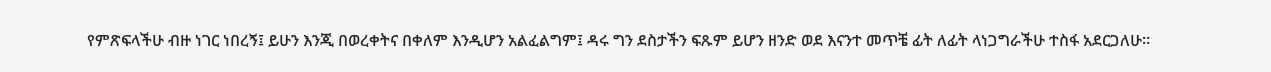የምጽፍላችሁ ብዙ ነገር ነበረኝ፤ ይሁን እንጂ በወረቀትና በቀለም እንዲሆን አልፈልግም፤ ዳሩ ግን ደስታችን ፍጹም ይሆን ዘንድ ወደ እናንተ መጥቼ ፊት ለፊት ላነጋግራችሁ ተስፋ አደርጋለሁ።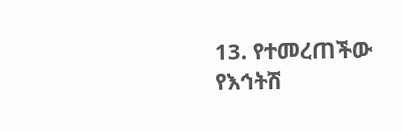13. የተመረጠችው የእኅትሽ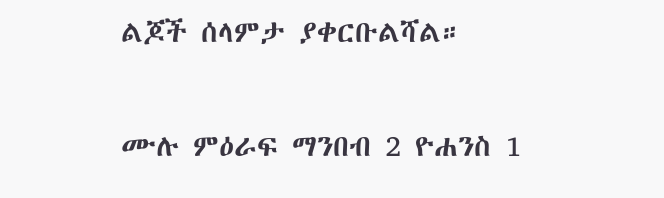ልጆች ሰላምታ ያቀርቡልሻል።

ሙሉ ምዕራፍ ማንበብ 2 ዮሐንስ 1